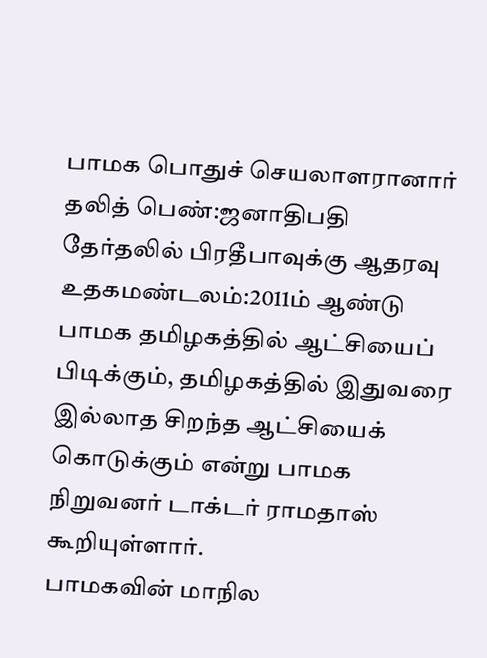பாமக பொதுச் செயலாளரானார் தலித் பெண்:ஜனாதிபதி தேர்தலில் பிரதீபாவுக்கு ஆதரவு
உதகமண்டலம்:2011ம் ஆண்டு பாமக தமிழகத்தில் ஆட்சியைப் பிடிக்கும், தமிழகத்தில் இதுவரை இல்லாத சிறந்த ஆட்சியைக் கொடுக்கும் என்று பாமக நிறுவனர் டாக்டர் ராமதாஸ் கூறியுள்ளார்.
பாமகவின் மாநில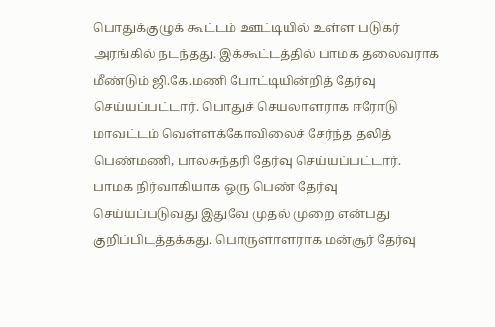பொதுக்குழுக் கூட்டம் ஊட்டியில் உள்ள படுகர் அரங்கில் நடந்தது. இக்கூட்டத்தில் பாமக தலைவராக மீண்டும் ஜி.கே.மணி போட்டியின்றித் தேர்வு செய்யப்பட்டார். பொதுச் செயலாளராக ஈரோடு மாவட்டம் வெள்ளக்கோவிலைச் சேர்ந்த தலித் பெண்மணி, பாலசுந்தரி தேர்வு செய்யப்பட்டார்.
பாமக நிர்வாகியாக ஒரு பெண் தேர்வு செய்யப்படுவது இதுவே முதல் முறை என்பது குறிப்பிடத்தக்கது. பொருளாளராக மன்சூர் தேர்வு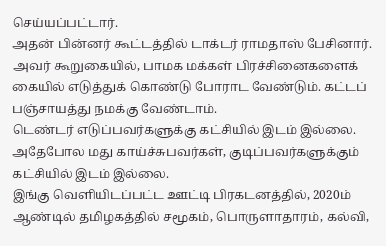செய்யப்பட்டார்.
அதன் பின்னர் கூட்டத்தில் டாக்டர் ராமதாஸ் பேசினார். அவர் கூறுகையில், பாமக மக்கள் பிரச்சினைகளைக் கையில் எடுத்துக் கொண்டு போராட வேண்டும். கட்டப் பஞ்சாயத்து நமக்கு வேண்டாம்.
டெண்டர் எடுப்பவர்களுக்கு கட்சியில் இடம் இல்லை. அதேபோல மது காய்ச்சுபவர்கள், குடிப்பவர்களுக்கும் கட்சியில் இடம் இல்லை.
இங்கு வெளியிடப்பட்ட ஊட்டி பிரகடனத்தில், 2020ம் ஆண்டில் தமிழகத்தில் சமூகம், பொருளாதாரம், கல்வி,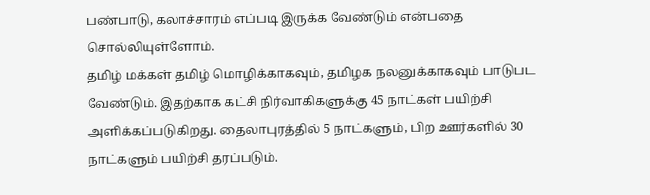பண்பாடு, கலாச்சாரம் எப்படி இருக்க வேண்டும் என்பதை சொல்லியுள்ளோம்.
தமிழ் மக்கள் தமிழ் மொழிக்காகவும், தமிழக நலனுக்காகவும் பாடுபட வேண்டும். இதற்காக கட்சி நிர்வாகிகளுக்கு 45 நாட்கள் பயிற்சி அளிக்கப்படுகிறது. தைலாபுரத்தில் 5 நாட்களும், பிற ஊர்களில் 30 நாட்களும் பயிற்சி தரப்படும்.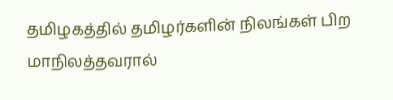தமிழகத்தில் தமிழர்களின் நிலங்கள் பிற மாநிலத்தவரால்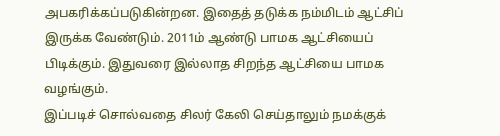அபகரிக்கப்படுகின்றன. இதைத் தடுக்க நம்மிடம் ஆட்சிப் இருக்க வேண்டும். 2011ம் ஆண்டு பாமக ஆட்சியைப் பிடிக்கும். இதுவரை இல்லாத சிறந்த ஆட்சியை பாமக வழங்கும்.
இப்படிச் சொல்வதை சிலர் கேலி செய்தாலும் நமக்குக்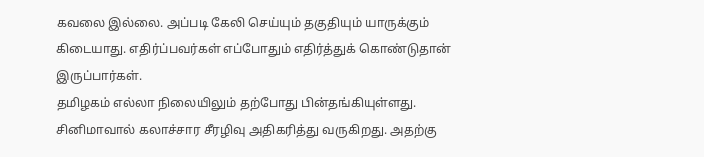கவலை இல்லை. அப்படி கேலி செய்யும் தகுதியும் யாருக்கும் கிடையாது. எதிர்ப்பவர்கள் எப்போதும் எதிர்த்துக் கொண்டுதான் இருப்பார்கள்.
தமிழகம் எல்லா நிலையிலும் தற்போது பின்தங்கியுள்ளது. சினிமாவால் கலாச்சார சீரழிவு அதிகரித்து வருகிறது. அதற்கு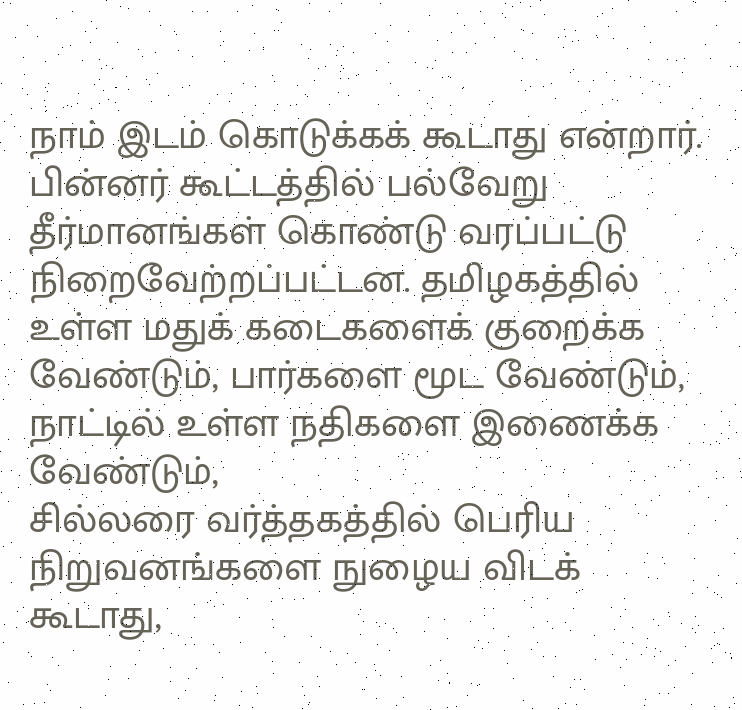நாம் இடம் கொடுக்கக் கூடாது என்றார்.
பின்னர் கூட்டத்தில் பல்வேறு தீர்மானங்கள் கொண்டு வரப்பட்டு நிறைவேற்றப்பட்டன. தமிழகத்தில் உள்ள மதுக் கடைகளைக் குறைக்க வேண்டும், பார்களை மூட வேண்டும், நாட்டில் உள்ள நதிகளை இணைக்க வேண்டும்,
சில்லரை வர்த்தகத்தில் பெரிய நிறுவனங்களை நுழைய விடக் கூடாது,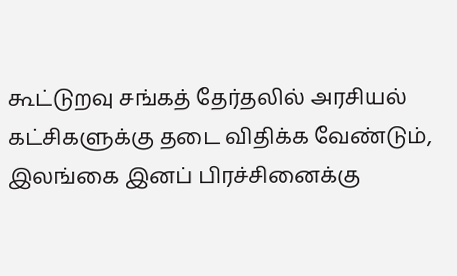கூட்டுறவு சங்கத் தேர்தலில் அரசியல் கட்சிகளுக்கு தடை விதிக்க வேண்டும், இலங்கை இனப் பிரச்சினைக்கு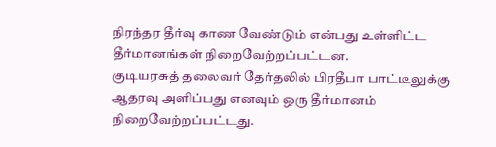நிரந்தர தீர்வு காண வேண்டும் என்பது உள்ளிட்ட தீர்மானங்கள் நிறைவேற்றப்பட்டன.
குடியரசுத் தலைவர் தேர்தலில் பிரதீபா பாட்டீலுக்கு ஆதரவு அளிப்பது எனவும் ஒரு தீர்மானம் நிறைவேற்றப்பட்டது.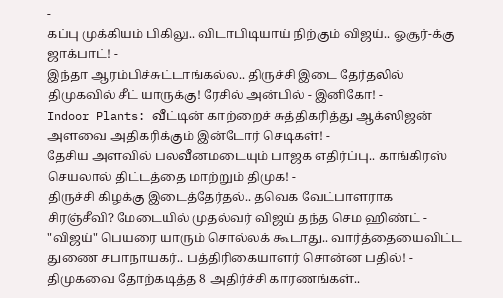-
கப்பு முக்கியம் பிகிலு.. விடாபிடியாய் நிற்கும் விஜய்.. ஓசூர்-க்கு ஜாக்பாட்! -
இந்தா ஆரம்பிச்சுட்டாங்கல்ல.. திருச்சி இடை தேர்தலில் திமுகவில் சீட் யாருக்கு! ரேசில் அன்பில் - இனிகோ! -
Indoor Plants: வீட்டின் காற்றைச் சுத்திகரித்து ஆக்ஸிஜன் அளவை அதிகரிக்கும் இன்டோர் செடிகள்! -
தேசிய அளவில் பலவீனமடையும் பாஜக எதிர்ப்பு.. காங்கிரஸ் செயலால் திட்டத்தை மாற்றும் திமுக! -
திருச்சி கிழக்கு இடைத்தேர்தல்.. தவெக வேட்பாளராக சிரஞ்சீவி? மேடையில் முதல்வர் விஜய் தந்த செம ஹிண்ட் -
"விஜய்" பெயரை யாரும் சொல்லக் கூடாது.. வார்த்தையைவிட்ட துணை சபாநாயகர்.. பத்திரிகையாளர் சொன்ன பதில்! -
திமுகவை தோற்கடித்த 8 அதிர்ச்சி காரணங்கள்..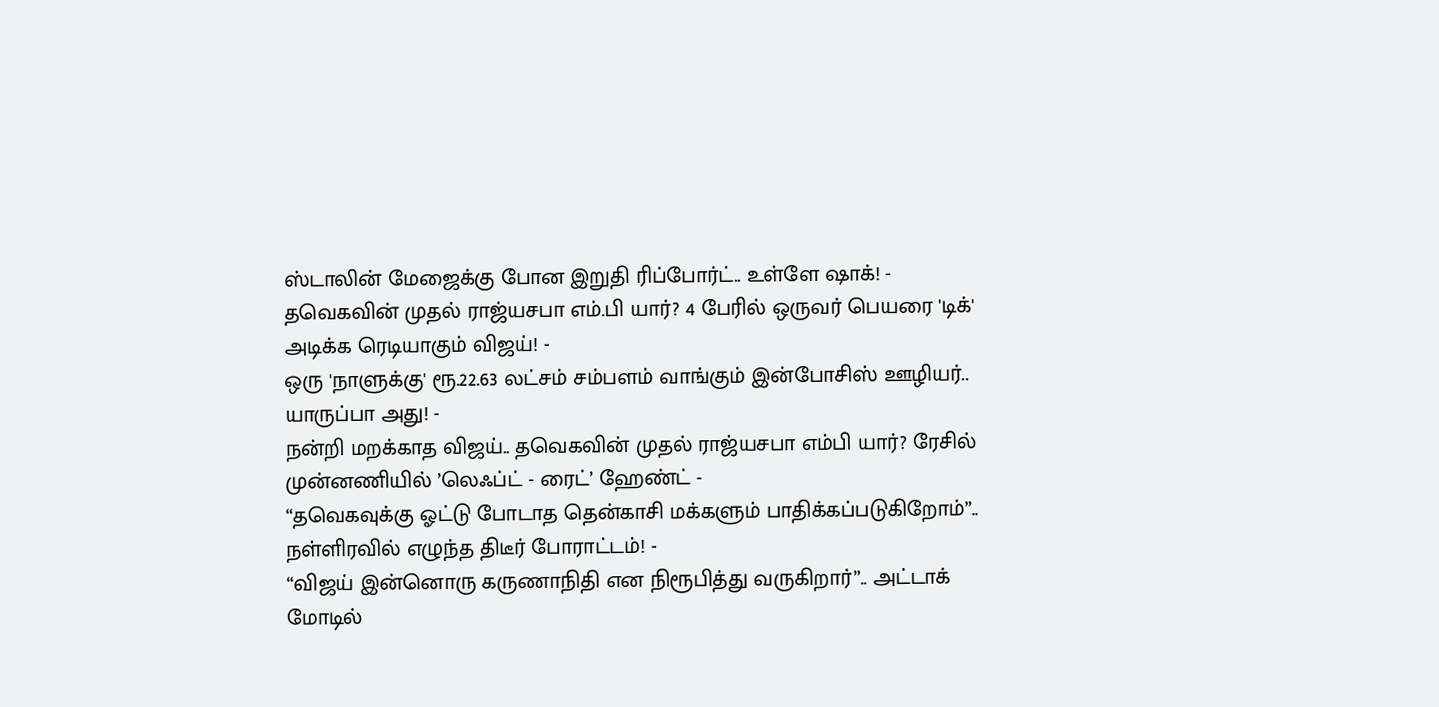ஸ்டாலின் மேஜைக்கு போன இறுதி ரிப்போர்ட்.. உள்ளே ஷாக்! -
தவெகவின் முதல் ராஜ்யசபா எம்.பி யார்? 4 பேரில் ஒருவர் பெயரை 'டிக்' அடிக்க ரெடியாகும் விஜய்! -
ஒரு 'நாளுக்கு' ரூ.22.63 லட்சம் சம்பளம் வாங்கும் இன்போசிஸ் ஊழியர்.. யாருப்பா அது! -
நன்றி மறக்காத விஜய்.. தவெகவின் முதல் ராஜ்யசபா எம்பி யார்? ரேசில் முன்னணியில் ’லெஃப்ட் - ரைட்’ ஹேண்ட் -
“தவெகவுக்கு ஓட்டு போடாத தென்காசி மக்களும் பாதிக்கப்படுகிறோம்”.. நள்ளிரவில் எழுந்த திடீர் போராட்டம்! -
“விஜய் இன்னொரு கருணாநிதி என நிரூபித்து வருகிறார்”.. அட்டாக் மோடில்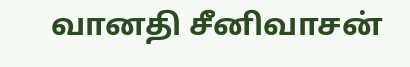வானதி சீனிவாசன்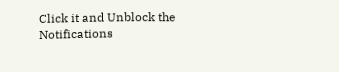Click it and Unblock the Notifications